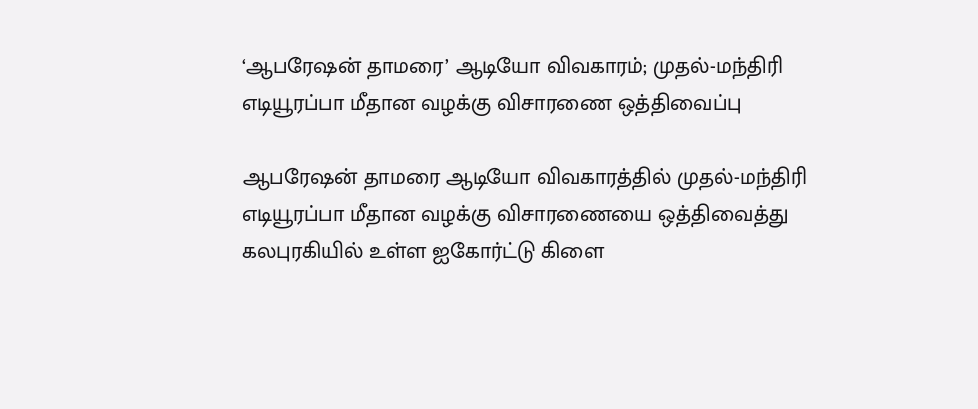‘ஆபரேஷன் தாமரை’ ஆடியோ விவகாரம்; முதல்-மந்திரி எடியூரப்பா மீதான வழக்கு விசாரணை ஒத்திவைப்பு

ஆபரேஷன் தாமரை ஆடியோ விவகாரத்தில் முதல்-மந்திரி எடியூரப்பா மீதான வழக்கு விசாரணையை ஒத்திவைத்து கலபுரகியில் உள்ள ஐகோர்ட்டு கிளை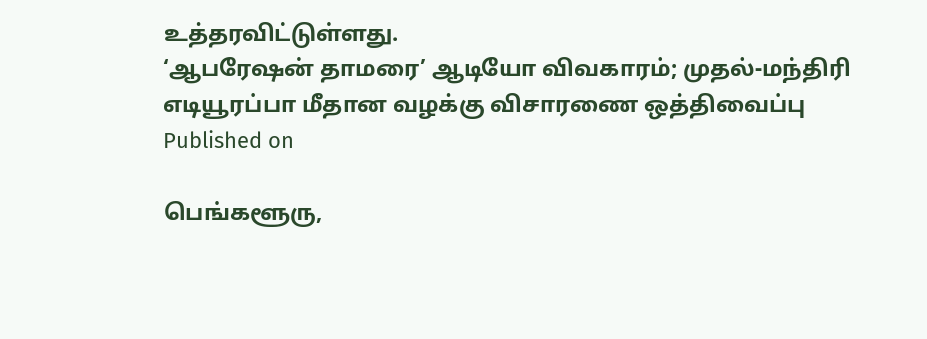உத்தரவிட்டுள்ளது.
‘ஆபரேஷன் தாமரை’ ஆடியோ விவகாரம்; முதல்-மந்திரி எடியூரப்பா மீதான வழக்கு விசாரணை ஒத்திவைப்பு
Published on

பெங்களூரு,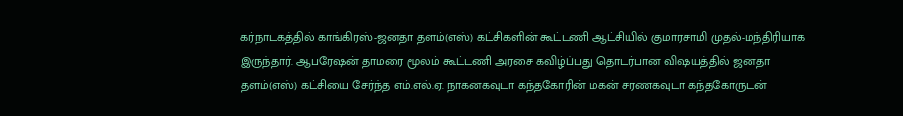கர்நாடகத்தில் காங்கிரஸ்-ஜனதா தளம்(எஸ்) கட்சிகளின் கூட்டணி ஆட்சியில் குமாரசாமி முதல்-மந்திரியாக இருந்தார். ஆபரேஷன் தாமரை மூலம் கூட்டணி அரசை கவிழ்ப்பது தொடர்பான விஷயத்தில் ஜனதா தளம்(எஸ்) கட்சியை சேர்ந்த எம்.எல்.ஏ. நாகனகவுடா கந்தகோரின் மகன் சரணகவுடா கந்தகோருடன்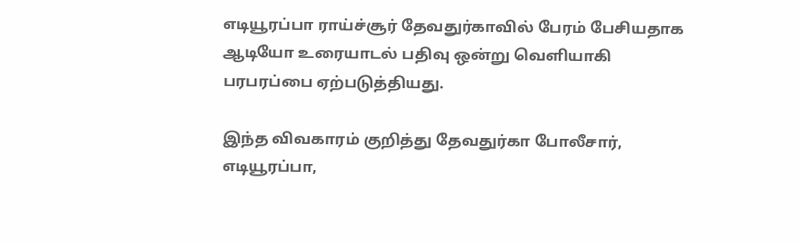எடியூரப்பா ராய்ச்சூர் தேவதுர்காவில் பேரம் பேசியதாக ஆடியோ உரையாடல் பதிவு ஒன்று வெளியாகி பரபரப்பை ஏற்படுத்தியது.

இந்த விவகாரம் குறித்து தேவதுர்கா போலீசார், எடியூரப்பா,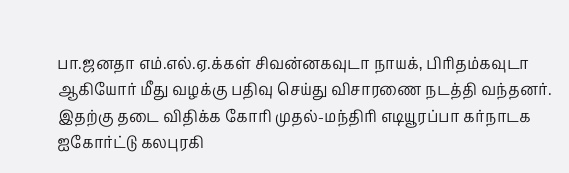பா.ஜனதா எம்.எல்.ஏ.க்கள் சிவன்னகவுடா நாயக், பிரிதம்கவுடா ஆகியோர் மீது வழக்கு பதிவு செய்து விசாரணை நடத்தி வந்தனர். இதற்கு தடை விதிக்க கோரி முதல்-மந்திரி எடியூரப்பா கர்நாடக ஐகோர்ட்டு கலபுரகி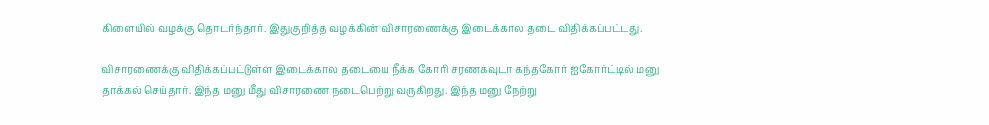கிளையில் வழக்கு தொடர்ந்தார். இதுகுறித்த வழக்கின் விசாரணைக்கு இடைக்கால தடை விதிக்கப்பட்டது.

விசாரணைக்கு விதிக்கப்பட்டுள்ள இடைக்கால தடையை நீக்க கோரி சரணகவுடா கந்தகோர் ஐகோர்ட்டில் மனு தாக்கல் செய்தார். இந்த மனு மீது விசாரணை நடைபெற்று வருகிறது. இந்த மனு நேற்று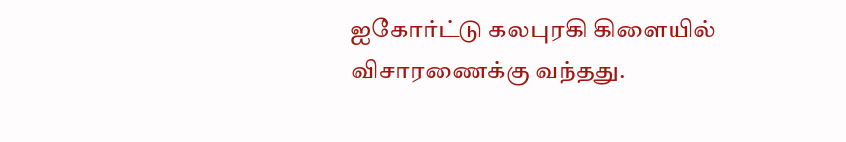ஐகோர்ட்டு கலபுரகி கிளையில் விசாரணைக்கு வந்தது.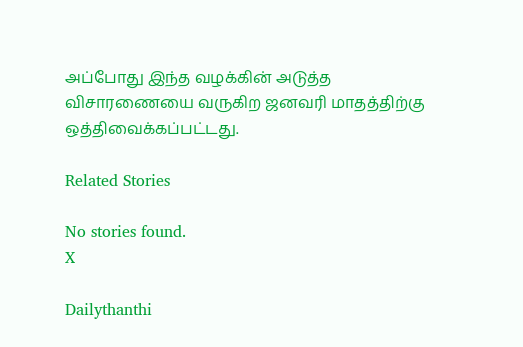அப்போது இந்த வழக்கின் அடுத்த விசாரணையை வருகிற ஜனவரி மாதத்திற்கு ஒத்திவைக்கப்பட்டது.

Related Stories

No stories found.
X

Dailythanthi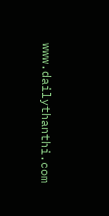www.dailythanthi.com